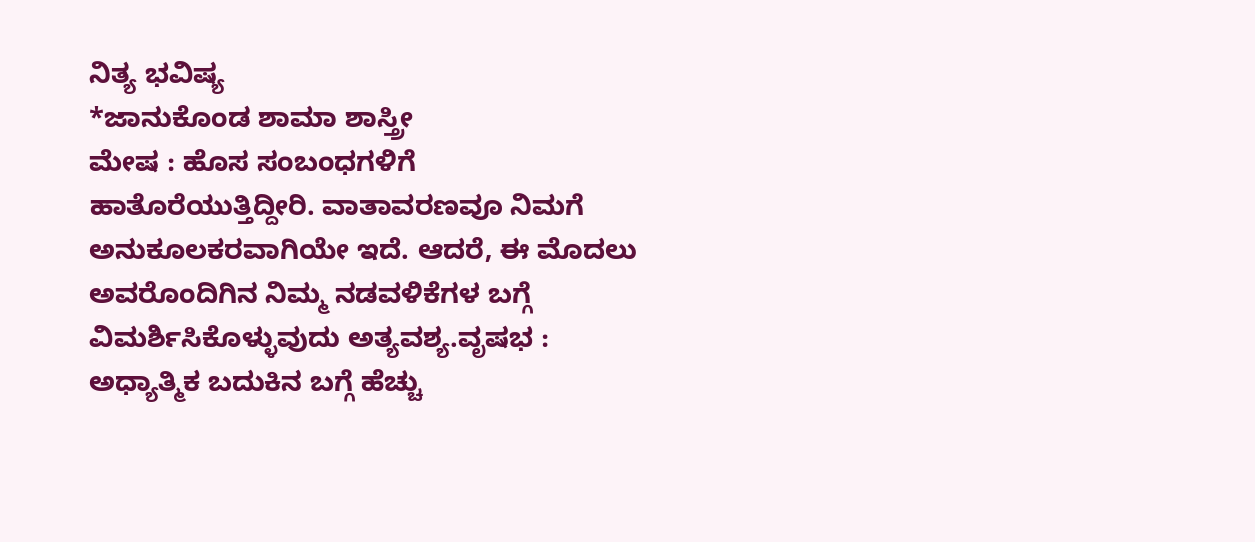ನಿತ್ಯ ಭವಿಷ್ಯ
*ಜಾನುಕೊಂಡ ಶಾಮಾ ಶಾಸ್ತ್ರೀ
ಮೇಷ : ಹೊಸ ಸಂಬಂಧಗಳಿಗೆ ಹಾತೊರೆಯುತ್ತಿದ್ದೀರಿ. ವಾತಾವರಣವೂ ನಿಮಗೆ ಅನುಕೂಲಕರವಾಗಿಯೇ ಇದೆ. ಆದರೆ, ಈ ಮೊದಲು ಅವರೊಂದಿಗಿನ ನಿಮ್ಮ ನಡವಳಿಕೆಗಳ ಬಗ್ಗೆ ವಿಮರ್ಶಿಸಿಕೊಳ್ಳುವುದು ಅತ್ಯವಶ್ಯ.ವೃಷಭ : ಅಧ್ಯಾತ್ಮಿಕ ಬದುಕಿನ ಬಗ್ಗೆ ಹೆಚ್ಚು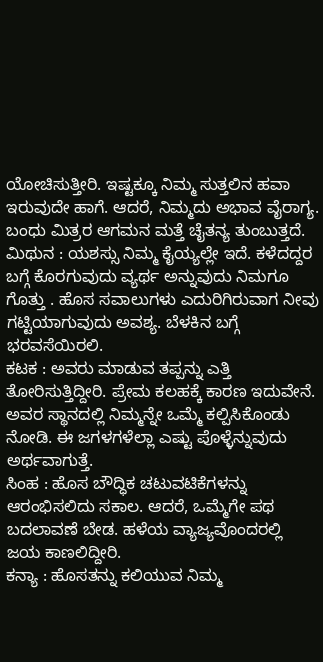ಯೋಚಿಸುತ್ತೀರಿ. ಇಷ್ಟಕ್ಕೂ ನಿಮ್ಮ ಸುತ್ತಲಿನ ಹವಾ ಇರುವುದೇ ಹಾಗೆ. ಆದರೆ, ನಿಮ್ಮದು ಅಭಾವ ವೈರಾಗ್ಯ. ಬಂಧು ಮಿತ್ರರ ಆಗಮನ ಮತ್ತೆ ಚೈತನ್ಯ ತುಂಬುತ್ತದೆ.
ಮಿಥುನ : ಯಶಸ್ಸು ನಿಮ್ಮ ಕೈಯ್ಯಲ್ಲೇ ಇದೆ. ಕಳೆದದ್ದರ ಬಗ್ಗೆ ಕೊರಗುವುದು ವ್ಯರ್ಥ ಅನ್ನುವುದು ನಿಮಗೂ ಗೊತ್ತು . ಹೊಸ ಸವಾಲುಗಳು ಎದುರಿಗಿರುವಾಗ ನೀವು ಗಟ್ಟಿಯಾಗುವುದು ಅವಶ್ಯ. ಬೆಳಕಿನ ಬಗ್ಗೆ ಭರವಸೆಯಿರಲಿ.
ಕಟಕ : ಅವರು ಮಾಡುವ ತಪ್ಪನ್ನು ಎತ್ತಿ ತೋರಿಸುತ್ತಿದ್ದೀರಿ. ಪ್ರೇಮ ಕಲಹಕ್ಕೆ ಕಾರಣ ಇದುವೇನೆ. ಅವರ ಸ್ಥಾನದಲ್ಲಿ ನಿಮ್ಮನ್ನೇ ಒಮ್ಮೆ ಕಲ್ಪಿಸಿಕೊಂಡು ನೋಡಿ. ಈ ಜಗಳಗಳೆಲ್ಲಾ ಎಷ್ಟು ಪೊಳ್ಳೆನ್ನುವುದು ಅರ್ಥವಾಗುತ್ತೆ.
ಸಿಂಹ : ಹೊಸ ಬೌದ್ಧಿಕ ಚಟುವಟಿಕೆಗಳನ್ನು ಆರಂಭಿಸಲಿದು ಸಕಾಲ. ಆದರೆ, ಒಮ್ಮೆಗೇ ಪಥ ಬದಲಾವಣೆ ಬೇಡ. ಹಳೆಯ ವ್ಯಾಜ್ಯವೊಂದರಲ್ಲಿ ಜಯ ಕಾಣಲಿದ್ದೀರಿ.
ಕನ್ಯಾ : ಹೊಸತನ್ನು ಕಲಿಯುವ ನಿಮ್ಮ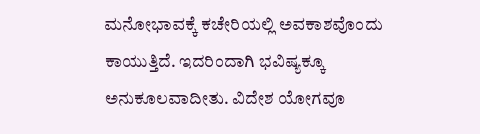ಮನೋಭಾವಕ್ಕೆ ಕಚೇರಿಯಲ್ಲಿ ಅವಕಾಶವೊಂದು ಕಾಯುತ್ತಿದೆ. ಇದರಿಂದಾಗಿ ಭವಿಷ್ಯಕ್ಕೂ ಅನುಕೂಲವಾದೀತು. ವಿದೇಶ ಯೋಗವೂ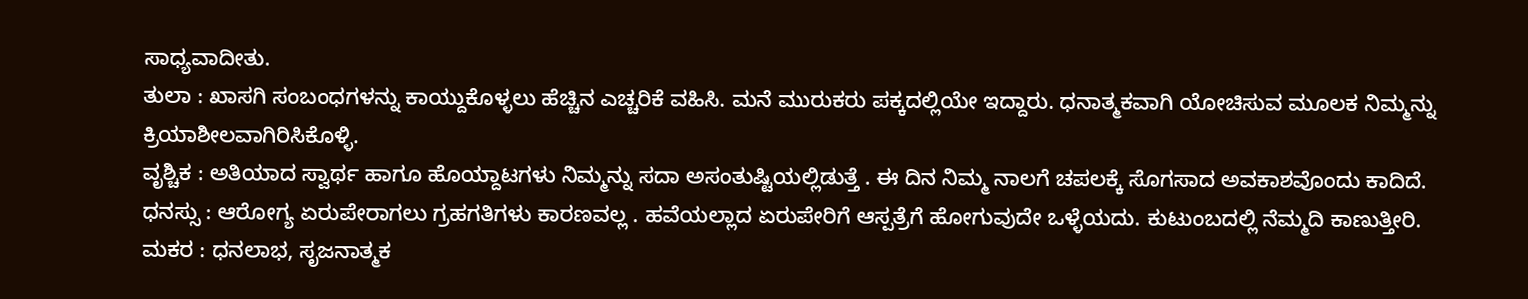ಸಾಧ್ಯವಾದೀತು.
ತುಲಾ : ಖಾಸಗಿ ಸಂಬಂಧಗಳನ್ನು ಕಾಯ್ದುಕೊಳ್ಳಲು ಹೆಚ್ಚಿನ ಎಚ್ಚರಿಕೆ ವಹಿಸಿ. ಮನೆ ಮುರುಕರು ಪಕ್ಕದಲ್ಲಿಯೇ ಇದ್ದಾರು. ಧನಾತ್ಮಕವಾಗಿ ಯೋಚಿಸುವ ಮೂಲಕ ನಿಮ್ಮನ್ನು ಕ್ರಿಯಾಶೀಲವಾಗಿರಿಸಿಕೊಳ್ಳಿ.
ವೃಶ್ಚಿಕ : ಅತಿಯಾದ ಸ್ವಾರ್ಥ ಹಾಗೂ ಹೊಯ್ದಾಟಗಳು ನಿಮ್ಮನ್ನು ಸದಾ ಅಸಂತುಷ್ಟಿಯಲ್ಲಿಡುತ್ತೆ . ಈ ದಿನ ನಿಮ್ಮ ನಾಲಗೆ ಚಪಲಕ್ಕೆ ಸೊಗಸಾದ ಅವಕಾಶವೊಂದು ಕಾದಿದೆ.
ಧನಸ್ಸು : ಆರೋಗ್ಯ ಏರುಪೇರಾಗಲು ಗ್ರಹಗತಿಗಳು ಕಾರಣವಲ್ಲ . ಹವೆಯಲ್ಲಾದ ಏರುಪೇರಿಗೆ ಆಸ್ಪತ್ರೆಗೆ ಹೋಗುವುದೇ ಒಳ್ಳೆಯದು. ಕುಟುಂಬದಲ್ಲಿ ನೆಮ್ಮದಿ ಕಾಣುತ್ತೀರಿ.
ಮಕರ : ಧನಲಾಭ, ಸೃಜನಾತ್ಮಕ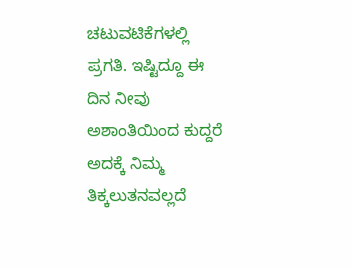ಚಟುವಟಿಕೆಗಳಲ್ಲಿ ಪ್ರಗತಿ. ಇಷ್ಟಿದ್ದೂ ಈ ದಿನ ನೀವು ಅಶಾಂತಿಯಿಂದ ಕುದ್ದರೆ ಅದಕ್ಕೆ ನಿಮ್ಮ ತಿಕ್ಕಲುತನವಲ್ಲದೆ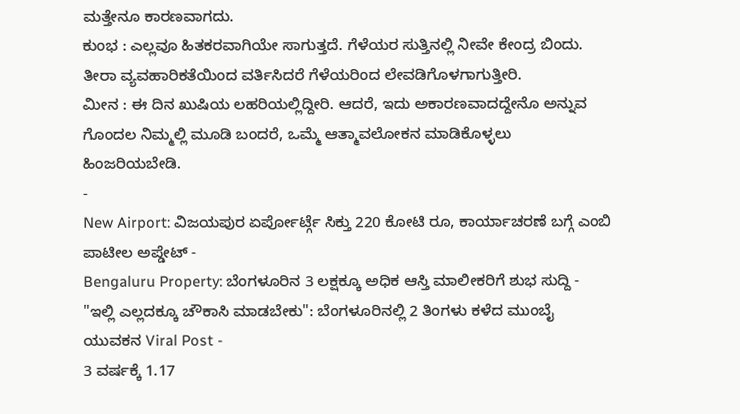ಮತ್ತೇನೂ ಕಾರಣವಾಗದು.
ಕುಂಭ : ಎಲ್ಲವೂ ಹಿತಕರವಾಗಿಯೇ ಸಾಗುತ್ತದೆ. ಗೆಳೆಯರ ಸುತ್ತಿನಲ್ಲಿ ನೀವೇ ಕೇಂದ್ರ ಬಿಂದು. ತೀರಾ ವ್ಯವಹಾರಿಕತೆಯಿಂದ ವರ್ತಿಸಿದರೆ ಗೆಳೆಯರಿಂದ ಲೇವಡಿಗೊಳಗಾಗುತ್ತೀರಿ.
ಮೀನ : ಈ ದಿನ ಖುಷಿಯ ಲಹರಿಯಲ್ಲಿದ್ದೀರಿ. ಆದರೆ, ಇದು ಅಕಾರಣವಾದದ್ದೇನೊ ಅನ್ನುವ ಗೊಂದಲ ನಿಮ್ಮಲ್ಲಿ ಮೂಡಿ ಬಂದರೆ, ಒಮ್ಮೆ ಆತ್ಮಾವಲೋಕನ ಮಾಡಿಕೊಳ್ಳಲು ಹಿಂಜರಿಯಬೇಡಿ.
-
New Airport: ವಿಜಯಪುರ ಏರ್ಪೋರ್ಟ್ಗೆ ಸಿಕ್ತು 220 ಕೋಟಿ ರೂ, ಕಾರ್ಯಾಚರಣೆ ಬಗ್ಗೆ ಎಂಬಿ ಪಾಟೀಲ ಅಪ್ಡೇಟ್ -
Bengaluru Property: ಬೆಂಗಳೂರಿನ 3 ಲಕ್ಷಕ್ಕೂ ಅಧಿಕ ಆಸ್ತಿ ಮಾಲೀಕರಿಗೆ ಶುಭ ಸುದ್ದಿ -
"ಇಲ್ಲಿ ಎಲ್ಲದಕ್ಕೂ ಚೌಕಾಸಿ ಮಾಡಬೇಕು": ಬೆಂಗಳೂರಿನಲ್ಲಿ 2 ತಿಂಗಳು ಕಳೆದ ಮುಂಬೈ ಯುವಕನ Viral Post -
3 ವರ್ಷಕ್ಕೆ 1.17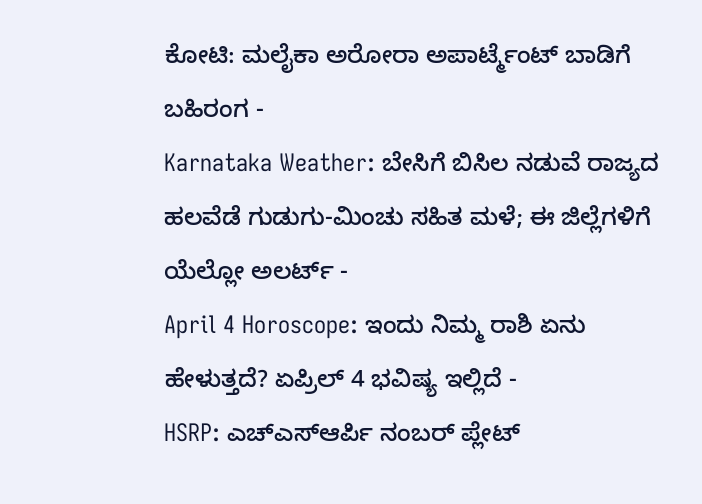ಕೋಟಿ: ಮಲೈಕಾ ಅರೋರಾ ಅಪಾರ್ಟ್ಮೆಂಟ್ ಬಾಡಿಗೆ ಬಹಿರಂಗ -
Karnataka Weather: ಬೇಸಿಗೆ ಬಿಸಿಲ ನಡುವೆ ರಾಜ್ಯದ ಹಲವೆಡೆ ಗುಡುಗು-ಮಿಂಚು ಸಹಿತ ಮಳೆ; ಈ ಜಿಲ್ಲೆಗಳಿಗೆ ಯೆಲ್ಲೋ ಅಲರ್ಟ್ -
April 4 Horoscope: ಇಂದು ನಿಮ್ಮ ರಾಶಿ ಏನು ಹೇಳುತ್ತದೆ? ಏಪ್ರಿಲ್ 4 ಭವಿಷ್ಯ ಇಲ್ಲಿದೆ -
HSRP: ಎಚ್ಎಸ್ಆರ್ಪಿ ನಂಬರ್ ಪ್ಲೇಟ್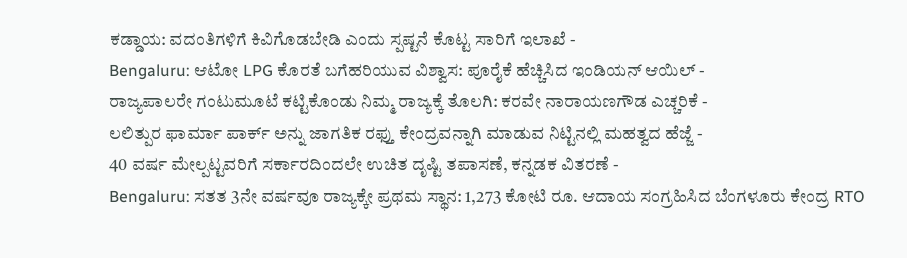ಕಡ್ಡಾಯ: ವದಂತಿಗಳಿಗೆ ಕಿವಿಗೊಡಬೇಡಿ ಎಂದು ಸ್ಪಷ್ಟನೆ ಕೊಟ್ಟ ಸಾರಿಗೆ ಇಲಾಖೆ -
Bengaluru: ಆಟೋ LPG ಕೊರತೆ ಬಗೆಹರಿಯುವ ವಿಶ್ವಾಸ: ಪೂರೈಕೆ ಹೆಚ್ಚಿಸಿದ ಇಂಡಿಯನ್ ಆಯಿಲ್ -
ರಾಜ್ಯಪಾಲರೇ ಗಂಟುಮೂಟೆ ಕಟ್ಟಿಕೊಂಡು ನಿಮ್ಮ ರಾಜ್ಯಕ್ಕೆ ತೊಲಗಿ: ಕರವೇ ನಾರಾಯಣಗೌಡ ಎಚ್ಚರಿಕೆ -
ಲಲಿತ್ಪುರ ಫಾರ್ಮಾ ಪಾರ್ಕ್ ಅನ್ನು ಜಾಗತಿಕ ರಫ್ತು ಕೇಂದ್ರವನ್ನಾಗಿ ಮಾಡುವ ನಿಟ್ಟಿನಲ್ಲಿ ಮಹತ್ವದ ಹೆಜ್ಜೆ -
40 ವರ್ಷ ಮೇಲ್ಪಟ್ಟವರಿಗೆ ಸರ್ಕಾರದಿಂದಲೇ ಉಚಿತ ದೃಷ್ಟಿ ತಪಾಸಣೆ, ಕನ್ನಡಕ ವಿತರಣೆ -
Bengaluru: ಸತತ 3ನೇ ವರ್ಷವೂ ರಾಜ್ಯಕ್ಕೇ ಪ್ರಥಮ ಸ್ಥಾನ: 1,273 ಕೋಟಿ ರೂ. ಆದಾಯ ಸಂಗ್ರಹಿಸಿದ ಬೆಂಗಳೂರು ಕೇಂದ್ರ RTO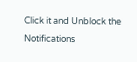Click it and Unblock the Notifications